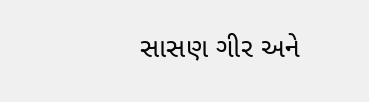સાસણ ગીર અને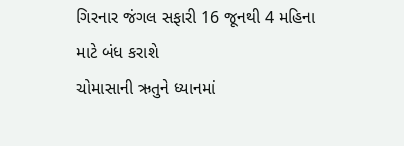ગિરનાર જંગલ સફારી 16 જૂનથી 4 મહિના માટે બંધ કરાશે
ચોમાસાની ઋતુને ધ્યાનમાં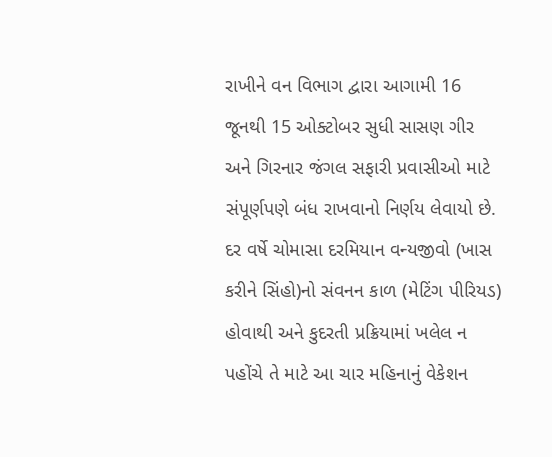રાખીને વન વિભાગ દ્વારા આગામી 16 જૂનથી 15 ઓક્ટોબર સુધી સાસણ ગીર અને ગિરનાર જંગલ સફારી પ્રવાસીઓ માટે સંપૂર્ણપણે બંધ રાખવાનો નિર્ણય લેવાયો છે. દર વર્ષે ચોમાસા દરમિયાન વન્યજીવો (ખાસ કરીને સિંહો)નો સંવનન કાળ (મેટિંગ પીરિયડ) હોવાથી અને કુદરતી પ્રક્રિયામાં ખલેલ ન પહોંચે તે માટે આ ચાર મહિનાનું વેકેશન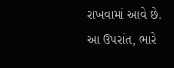રાખવામાં આવે છે. આ ઉપરાંત, ભારે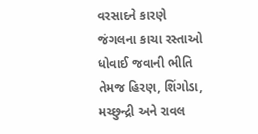વરસાદને કારણે જંગલના કાચા રસ્તાઓ ધોવાઈ જવાની ભીતિ તેમજ હિરણ, શિંગોડા, મચ્છુન્દ્રી અને રાવલ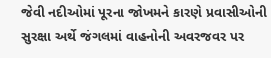જેવી નદીઓમાં પૂરના જોખમને કારણે પ્રવાસીઓની સુરક્ષા અર્થે જંગલમાં વાહનોની અવરજવર પર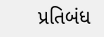પ્રતિબંધ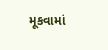મૂકવામાં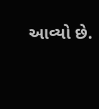આવ્યો છે.